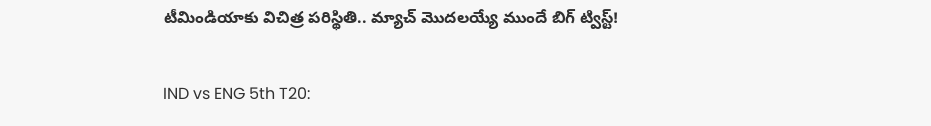టీమిండియాకు విచిత్ర పరిస్థితి.. మ్యాచ్ మొదలయ్యే ముందే బిగ్ ట్విస్ట్!

IND vs ENG 5th T20: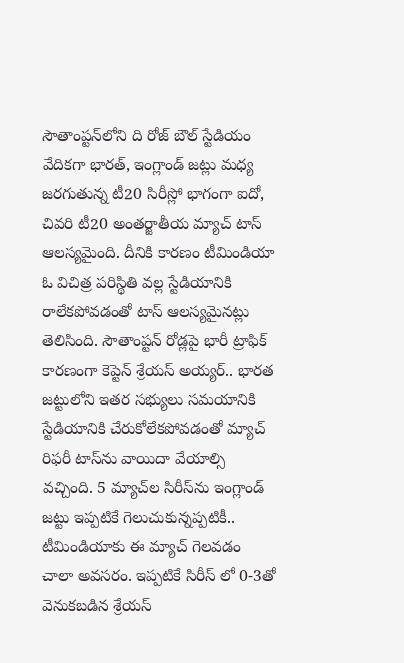సౌతాంప్టన్‌లోని ది రోజ్ బౌల్ స్టేడియం వేదికగా భారత్, ఇంగ్లాండ్ జట్లు మధ్య జరగుతున్న టీ20 సిరీస్లో భాగంగా ఐదో, చివరి టీ20 అంతర్జాతీయ మ్యాచ్ టాస్ ఆలస్యమైంది. దీనికి కారణం టీమిండియా ఓ విచిత్ర పరిస్థితి వల్ల స్టేడియానికి రాలేకపోవడంతో టాస్ ఆలస్యమైనట్లు తెలిసింది. సౌతాంప్టన్ రోడ్లపై భారీ ట్రాఫిక్ కారణంగా కెప్టెన్ శ్రేయస్ అయ్యర్.. భారత జట్టులోని ఇతర సభ్యులు సమయానికి స్టేడియానికి చేరుకోలేకపోవడంతో మ్యాచ్ రిఫరీ టాస్‌ను వాయిదా వేయాల్సి వచ్చింది. 5 మ్యాచ్‌ల సిరీస్‌ను ఇంగ్లాండ్ జట్టు ఇప్పటికే గెలుచుకున్నప్పటికీ.. టీమిండియాకు ఈ మ్యాచ్ గెలవడం చాలా అవసరం. ఇప్పటికే సిరీస్ లో 0-3తో వెనుకబడిన శ్రేయస్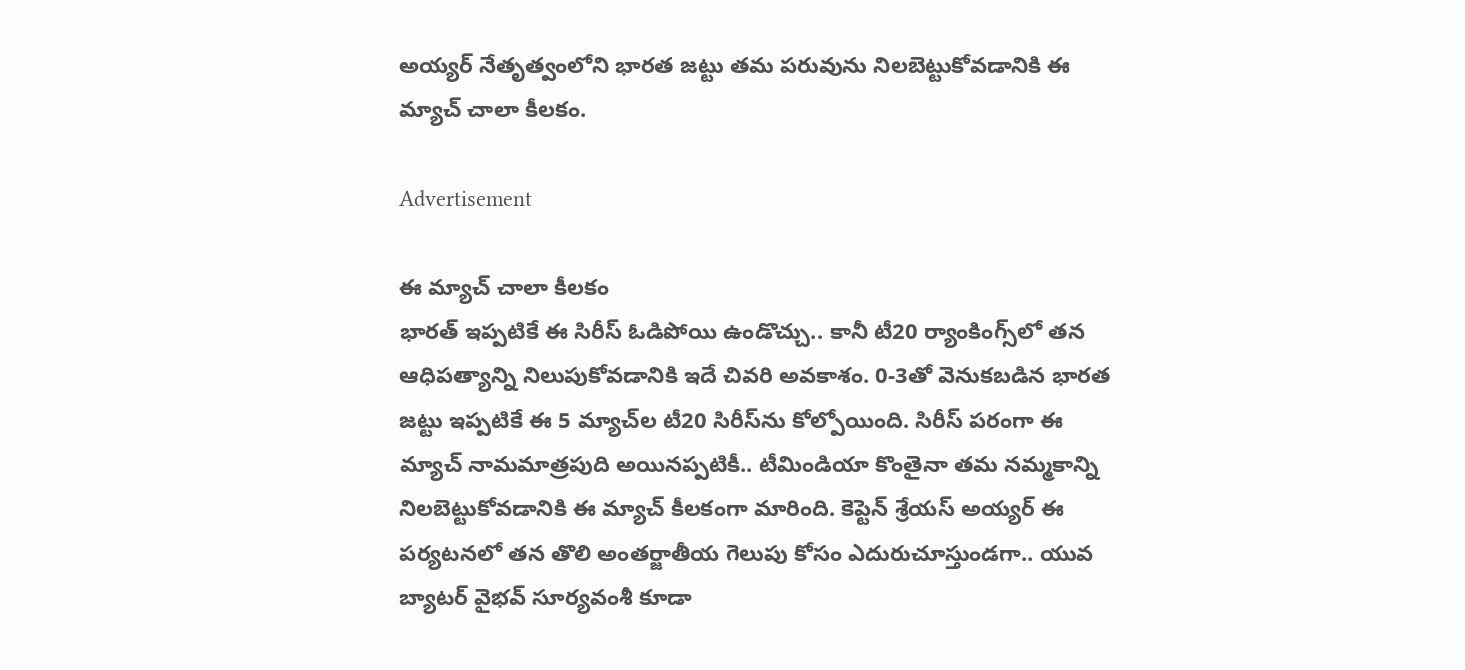అయ్యర్ నేతృత్వంలోని భారత జట్టు తమ పరువును నిలబెట్టుకోవడానికి ఈ మ్యాచ్ చాలా కీలకం.

Advertisement

ఈ మ్యాచ్ చాలా కీలకం
భారత్ ఇప్పటికే ఈ సిరీస్ ఓడిపోయి ఉండొచ్చు.. కానీ టీ20 ర్యాంకింగ్స్‌లో తన ఆధిపత్యాన్ని నిలుపుకోవడానికి ఇదే చివరి అవకాశం. 0-3తో వెనుకబడిన భారత జట్టు ఇప్పటికే ఈ 5 మ్యాచ్‌ల టీ20 సిరీస్‌ను కోల్పోయింది. సిరీస్ పరంగా ఈ మ్యాచ్ నామమాత్రపుది అయినప్పటికీ.. టీమిండియా కొంతైనా తమ నమ్మకాన్ని నిలబెట్టుకోవడానికి ఈ మ్యాచ్ కీలకంగా మారింది. కెప్టెన్ శ్రేయస్ అయ్యర్ ఈ పర్యటనలో తన తొలి అంతర్జాతీయ గెలుపు కోసం ఎదురుచూస్తుండగా.. యువ బ్యాటర్ వైభవ్ సూర్యవంశీ కూడా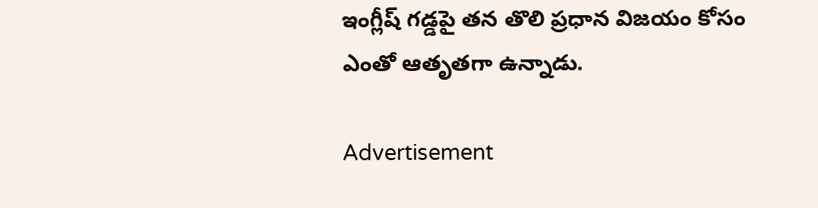ఇంగ్లీష్ గడ్డపై తన తొలి ప్రధాన విజయం కోసం ఎంతో ఆతృతగా ఉన్నాడు.

Advertisement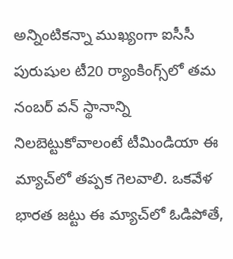అన్నింటికన్నా ముఖ్యంగా ఐసీసీ పురుషుల టీ20 ర్యాంకింగ్స్‌లో తమ నంబర్ వన్ స్థానాన్ని నిలబెట్టుకోవాలంటే టీమిండియా ఈ మ్యాచ్‌లో తప్పక గెలవాలి. ఒకవేళ భారత జట్టు ఈ మ్యాచ్‌లో ఓడిపోతే,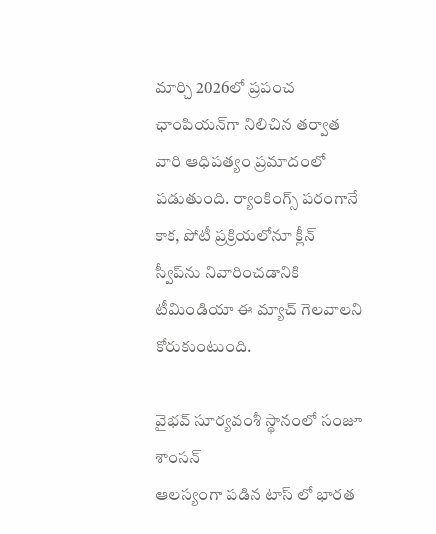మార్చి 2026లో ప్రపంచ ఛాంపియన్‌గా నిలిచిన తర్వాత వారి ఆధిపత్యం ప్రమాదంలో పడుతుంది. ర్యాంకింగ్స్ పరంగానే కాక, పోటీ ప్రక్రియలోనూ క్లీన్ స్వీప్‌ను నివారించడానికి టీమిండియా ఈ మ్యాచ్ గెలవాలని కోరుకుంటుంది.

వైభవ్ సూర్యవంశీ స్థానంలో సంజూ శాంసన్
ఆలస్యంగా పడిన టాస్ లో భారత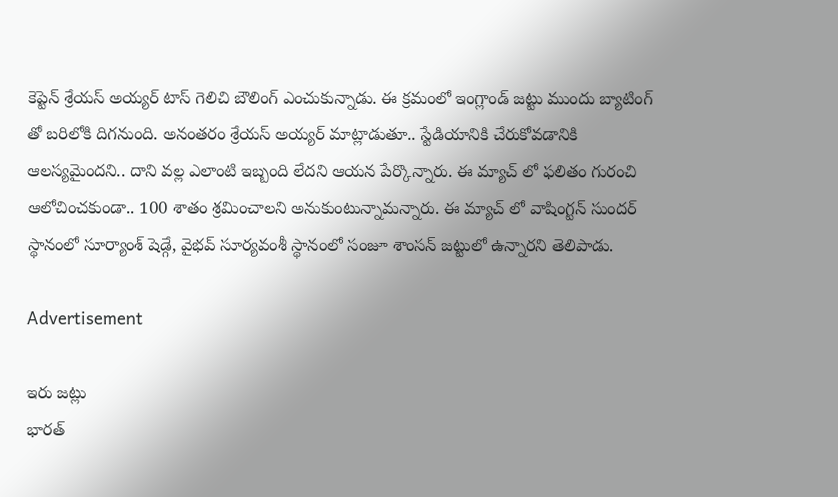కెప్టెన్ శ్రేయస్ అయ్యర్ టాస్ గెలిచి బౌలింగ్ ఎంచుకున్నాడు. ఈ క్రమంలో ఇంగ్లాండ్ జట్టు ముందు బ్యాటింగ్ తో బరిలోకి దిగనుంది. అనంతరం శ్రేయస్ అయ్యర్ మాట్లాడుతూ.. స్టేడియానికి చేరుకోవడానికి ఆలస్యమైందని.. దాని వల్ల ఎలాంటి ఇబ్బంది లేదని ఆయన పేర్కొన్నారు. ఈ మ్యాచ్ లో ఫలితం గురంచి ఆలోచించకుండా.. 100 శాతం శ్రమించాలని అనుకుంటున్నామన్నారు. ఈ మ్యాచ్ లో వాషింగ్టన్ సుందర్ స్థానంలో సూర్యాంశ్ షెడ్గే, వైభవ్ సూర్యవంశీ స్థానంలో సంజూ శాంసన్ జట్టులో ఉన్నారని తెలిపాడు.

Advertisement

ఇరు జట్లు
భారత్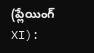(ప్లేయింగ్ XI):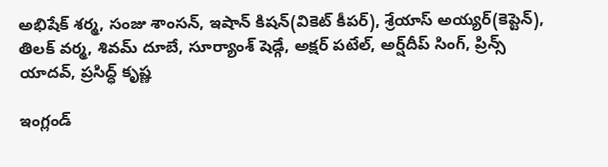అభిషేక్ శర్మ, సంజు శాంసన్, ఇషాన్ కిషన్(వికెట్ కీపర్), శ్రేయాస్ అయ్యర్(కెప్టెన్), తిలక్ వర్మ, శివమ్ దూబే, సూర్యాంశ్ షెడ్గే, అక్షర్ పటేల్, అర్ష్‌దీప్ సింగ్, ప్రిన్స్ యాదవ్, ప్రసిద్ధ్ కృష్ణ

ఇంగ్లండ్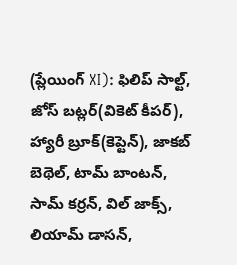(ప్లేయింగ్ XI): ఫిలిప్ సాల్ట్, జోస్ బట్లర్(వికెట్ కీపర్), హ్యారీ బ్రూక్(కెప్టెన్), జాకబ్ బెథెల్, టామ్ బాంటన్, సామ్ కర్రన్, విల్ జాక్స్, లియామ్ డాసన్,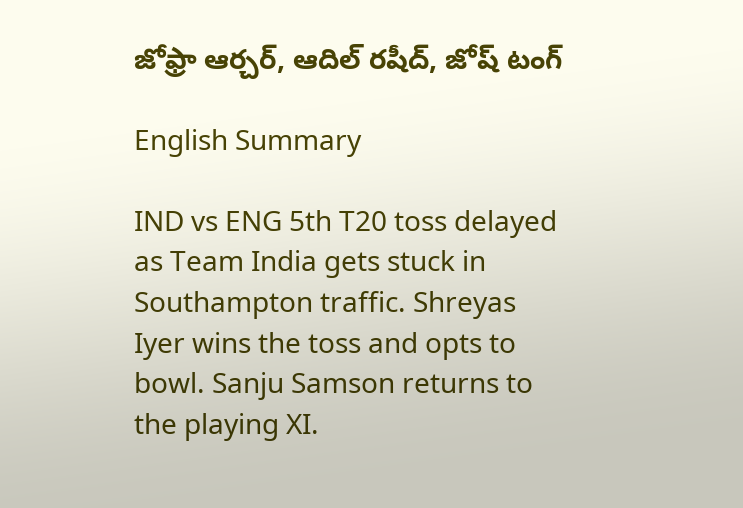జోఫ్రా ఆర్చర్, ఆదిల్ రషీద్, జోష్ టంగ్

English Summary

IND vs ENG 5th T20 toss delayed as Team India gets stuck in Southampton traffic. Shreyas Iyer wins the toss and opts to bowl. Sanju Samson returns to the playing XI.